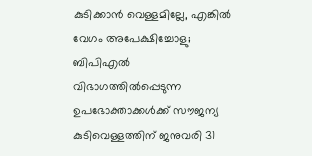കുടിക്കാൻ വെള്ളമില്ലേ, എങ്കിൽ വേഗം അപേക്ഷിച്ചോളു; ബിപിഎൽ വിഭാഗത്തിൽപ്പെടുന്ന ഉപഭോക്താക്കൾക്ക് സൗജന്യ കുടിവെള്ളത്തിന് ജനുവരി 31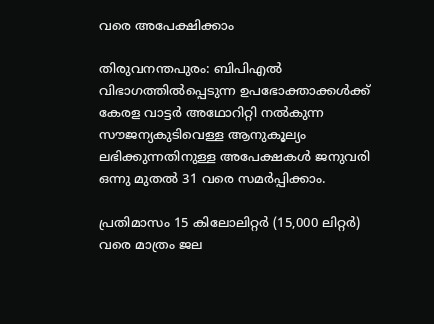വരെ അപേക്ഷിക്കാം

തിരുവനന്തപുരം: ബിപിഎൽ വിഭാഗത്തിൽപ്പെടുന്ന ഉപഭോക്താക്കൾക്ക് കേരള വാട്ടർ അഥോറിറ്റി നൽകുന്ന സൗജന്യകുടിവെള്ള ആനുകൂല്യം ലഭിക്കുന്നതിനുള്ള അപേക്ഷകൾ ജനുവരി ഒന്നു മുതൽ 31 വരെ സമർപ്പിക്കാം.

പ്രതിമാസം 15 കിലോലിറ്റർ (15,000 ലിറ്റർ) വരെ മാത്രം ജല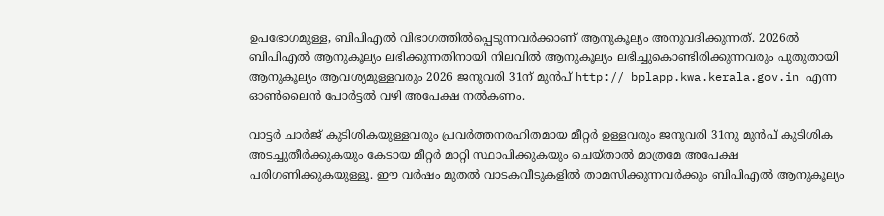ഉപഭോഗമുള്ള, ബിപിഎൽ വിഭാഗത്തിൽപ്പെടുന്നവർക്കാണ് ആനുകൂല്യം അനുവദിക്കുന്നത്. 2026ൽ ബിപിഎൽ ആനുകൂല്യം ലഭിക്കുന്നതിനായി നിലവിൽ ആനുകൂല്യം ലഭിച്ചുകൊണ്ടിരിക്കുന്നവരും പുതുതായി ആനുകൂല്യം ആവശ്യമുള്ളവരും 2026 ജനുവരി 31ന് മുൻപ് http:// bplapp.kwa.kerala.gov.in എന്ന ഓണ്‍ലൈൻ പോർട്ടൽ വഴി അപേക്ഷ നൽകണം.

വാട്ടർ ചാർജ് കുടിശികയുള്ളവരും പ്രവർത്തനരഹിതമായ മീറ്റർ ഉള്ളവരും ജനുവരി 31നു മുൻപ് കുടിശിക അടച്ചുതീർക്കുകയും കേടായ മീറ്റർ മാറ്റി സ്ഥാപിക്കുകയും ചെയ്താൽ മാത്രമേ അപേക്ഷ പരിഗണിക്കുകയുള്ളൂ. ഈ വർഷം മുതൽ വാടകവീടുകളിൽ താമസിക്കുന്നവർക്കും ബിപിഎൽ ആനുകൂല്യം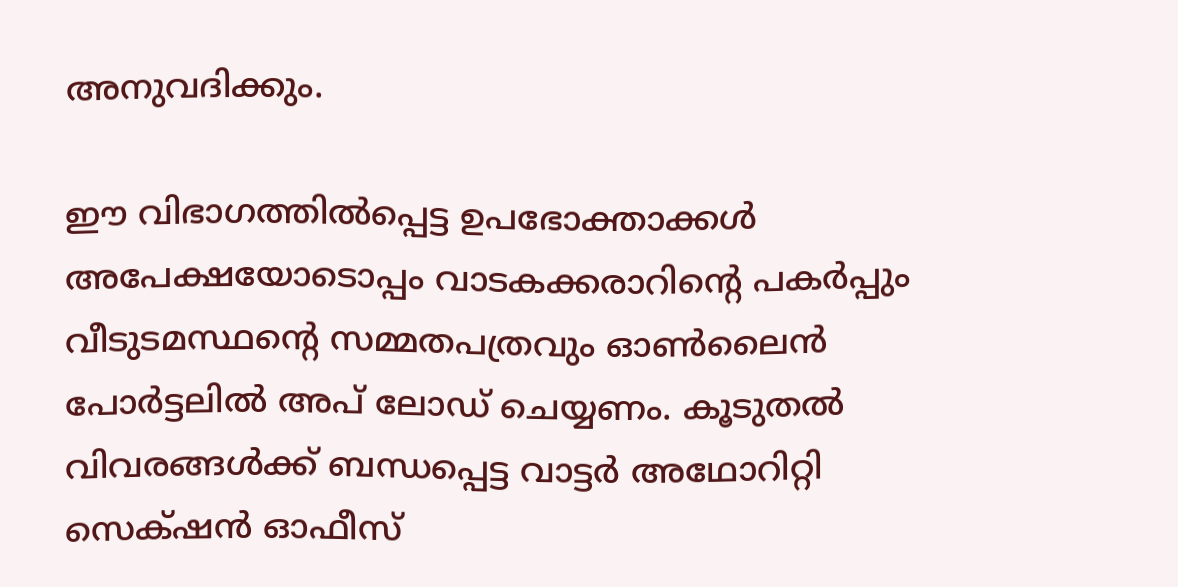അനുവദിക്കും.

ഈ വിഭാഗത്തിൽപ്പെട്ട ഉപഭോക്താക്കൾ അപേക്ഷയോടൊപ്പം വാടകക്കരാറിന്‍റെ പകർപ്പും വീടുടമസ്ഥന്‍റെ സമ്മതപത്രവും ഓണ്‍ലൈൻ പോർട്ടലിൽ അപ് ലോഡ് ചെയ്യണം. കൂടുതൽ വിവരങ്ങൾക്ക് ബന്ധപ്പെട്ട വാട്ടർ അഥോറിറ്റി സെക്‌ഷൻ ഓഫീസ്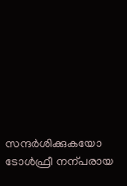സന്ദർശിക്കുകയോ ടോൾഫ്രീ നന്പരായ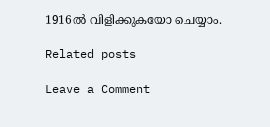1916ൽ വിളിക്കുകയോ ചെയ്യാം.

Related posts

Leave a Comment